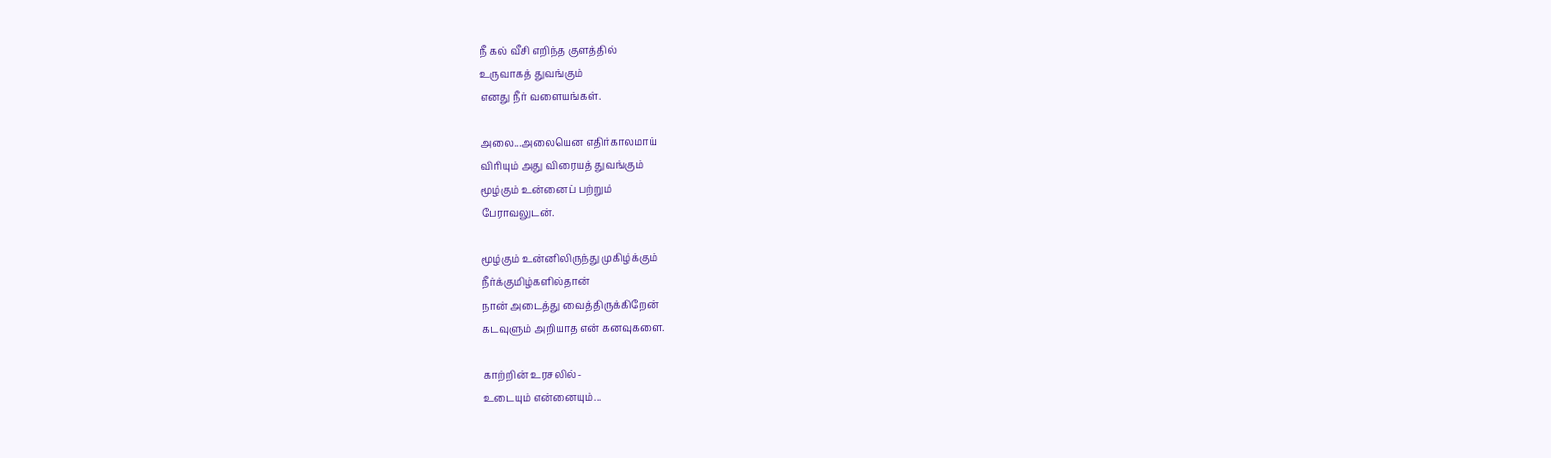நீ கல் வீசி எறிந்த குளத்தில்
உருவாகத் துவங்கும்
எனது நீர் வளையங்கள்.

அலை...அலையென எதிர்காலமாய்
விரியும் அது விரையத் துவங்கும்
மூழ்கும் உன்னைப் பற்றும்
பேராவலுடன்.

மூழ்கும் உன்னிலிருந்து முகிழ்க்கும்
நீர்க்குமிழ்களில்தான்
நான் அடைத்து வைத்திருக்கிறேன்
கடவுளும் அறியாத என் கனவுகளை.

காற்றின் உரசலில்-
உடையும் என்னையும்...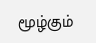மூழ்கும்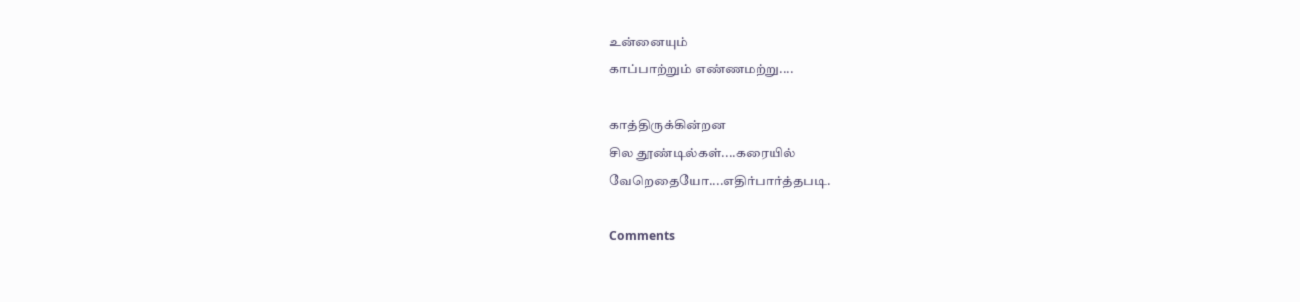உன்னையும்
காப்பாற்றும் எண்ணமற்று....

காத்திருக்கின்றன
சில தூண்டில்கள்....கரையில்
வேறெதையோ....எதிர்பார்த்தபடி.

Comments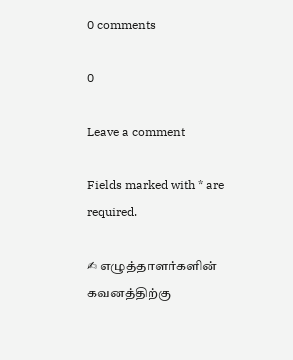0 comments

0

Leave a comment

Fields marked with * are required.

✍ எழுத்தாளர்களின் கவனத்திற்கு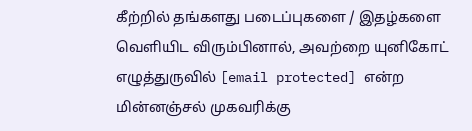கீற்றில் தங்களது படைப்புகளை / இதழ்களை வெளியிட விரும்பினால், அவற்றை யுனிகோட் எழுத்துருவில் [email protected] என்ற மின்னஞ்சல் முகவரிக்கு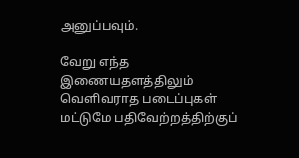அனுப்பவும்.

வேறு எந்த இணையதளத்திலும் வெளிவராத படைப்புகள் மட்டுமே பதிவேற்றத்திற்குப்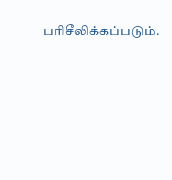பரிசீலிக்கப்படும்.